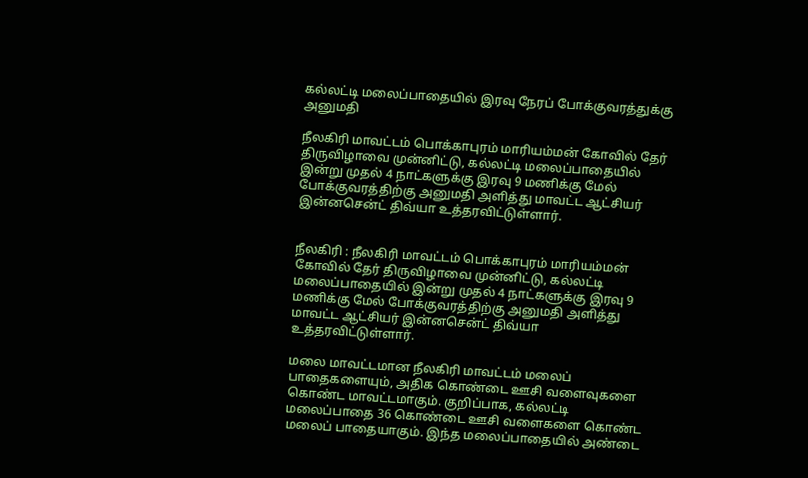கல்லட்டி மலைப்பாதையில் இரவு நேரப் போக்குவரத்துக்கு அனுமதி

நீலகிரி மாவட்டம் பொக்காபுரம் மாரியம்மன் கோவில் தேர் திருவிழாவை முன்னிட்டு, கல்லட்டி மலைப்பாதையில் இன்று முதல் 4 நாட்களுக்கு இரவு 9 மணிக்கு மேல் போக்குவரத்திற்கு அனுமதி அளித்து மாவட்ட ஆட்சியர் இன்னசென்ட் திவ்யா உத்தரவிட்டுள்ளார்.


நீலகிரி : நீலகிரி மாவட்டம் பொக்காபுரம் மாரியம்மன் கோவில் தேர் திருவிழாவை முன்னிட்டு, கல்லட்டி மலைப்பாதையில் இன்று முதல் 4 நாட்களுக்கு இரவு 9 மணிக்கு மேல் போக்குவரத்திற்கு அனுமதி அளித்து மாவட்ட ஆட்சியர் இன்னசென்ட் திவ்யா உத்தரவிட்டுள்ளார்.

மலை மாவட்டமான நீலகிரி மாவட்டம் மலைப் பாதைகளையும், அதிக கொண்டை ஊசி வளைவுகளை கொண்ட மாவட்டமாகும். குறிப்பாக, கல்லட்டி மலைப்பாதை 36 கொண்டை ஊசி வளைகளை கொண்ட மலைப் பாதையாகும். இந்த மலைப்பாதையில் அண்டை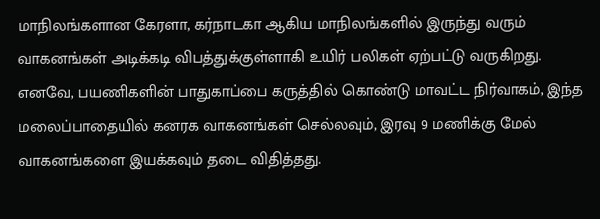மாநிலங்களான கேரளா, கர்நாடகா ஆகிய மாநிலங்களில் இருந்து வரும் வாகனங்கள் அடிக்கடி விபத்துக்குள்ளாகி உயிர் பலிகள் ஏற்பட்டு வருகிறது. எனவே, பயணிகளின் பாதுகாப்பை கருத்தில் கொண்டு மாவட்ட நிர்வாகம், இந்த மலைப்பாதையில் கனரக வாகனங்கள் செல்லவும், இரவு 9 மணிக்கு மேல் வாகனங்களை இயக்கவும் தடை விதித்தது.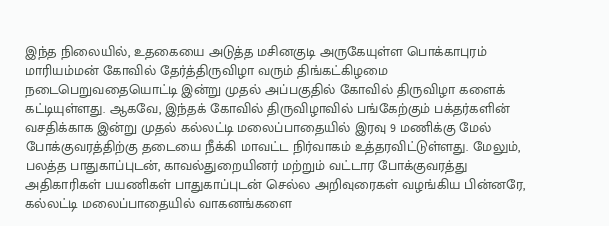இந்த நிலையில், உதகையை அடுத்த மசினகுடி அருகேயுள்ள பொக்காபுரம் மாரியம்மன் கோவில் தேர்த்திருவிழா வரும் திங்கட்கிழமை நடைபெறுவதையொட்டி இன்று முதல் அப்பகுதில் கோவில் திருவிழா களைக் கட்டியுள்ளது. ஆகவே, இந்தக் கோவில் திருவிழாவில் பங்கேற்கும் பக்தர்களின் வசதிக்காக இன்று முதல் கல்லட்டி மலைப்பாதையில் இரவு 9 மணிக்கு மேல் போக்குவரத்திற்கு தடையை நீக்கி மாவட்ட நிர்வாகம் உத்தரவிட்டுள்ளது. மேலும், பலத்த பாதுகாப்புடன், காவல்துறையினர் மற்றும் வட்டார போக்குவரத்து அதிகாரிகள் பயணிகள் பாதுகாப்புடன் செல்ல அறிவுரைகள் வழங்கிய பின்னரே, கல்லட்டி மலைப்பாதையில் வாகனங்களை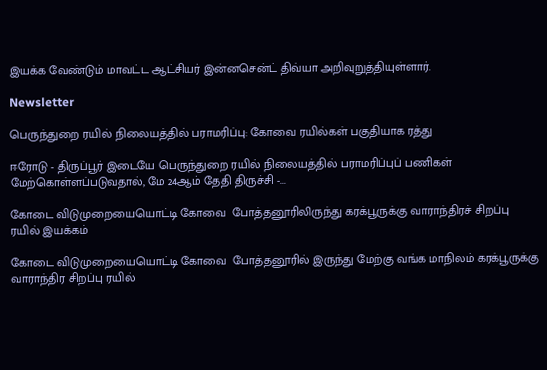இயக்க வேண்டும் மாவட்ட ஆட்சியர் இன்னசென்ட் திவ்யா அறிவுறுத்தியுள்ளார்.

Newsletter

பெருந்துறை ரயில் நிலையத்தில் பராமரிப்பு: கோவை ரயில்கள் பகுதியாக ரத்து

ஈரோடு - திருப்பூர் இடையே பெருந்துறை ரயில் நிலையத்தில் பராமரிப்புப் பணிகள் மேற்கொள்ளப்படுவதால், மே 24ஆம் தேதி திருச்சி -...

கோடை விடுமுறையையொட்டி கோவை  போத்தனூரிலிருந்து கரக்பூருக்கு வாராந்திரச் சிறப்பு ரயில் இயக்கம்

கோடை விடுமுறையையொட்டி கோவை  போத்தனூரில் இருந்து மேற்கு வங்க மாநிலம் கரக்பூருக்கு வாராந்திர சிறப்பு ரயில்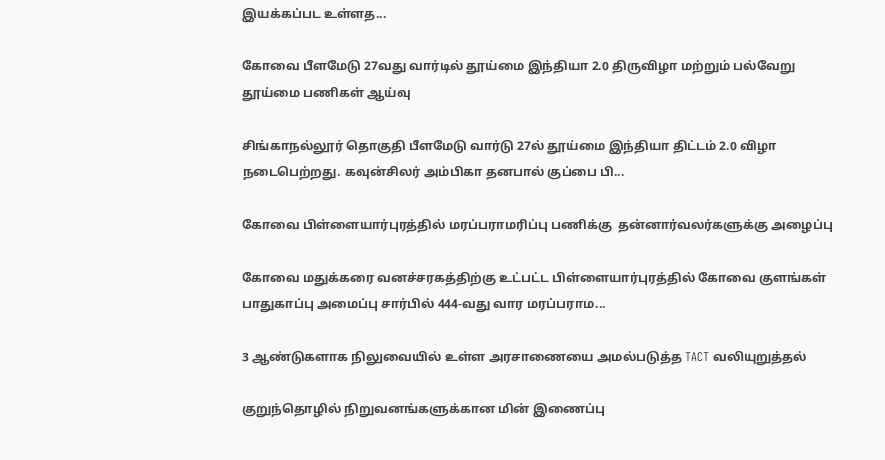இயக்கப்பட உள்ளத...

கோவை பீளமேடு 27வது வார்டில் தூய்மை இந்தியா 2.0 திருவிழா மற்றும் பல்வேறு தூய்மை பணிகள் ஆய்வு

சிங்காநல்லூர் தொகுதி பீளமேடு வார்டு 27ல் தூய்மை இந்தியா திட்டம் 2.0 விழா நடைபெற்றது. கவுன்சிலர் அம்பிகா தனபால் குப்பை பி...

கோவை பிள்ளையார்புரத்தில் மரப்பராமரிப்பு பணிக்கு  தன்னார்வலர்களுக்கு அழைப்பு

கோவை மதுக்கரை வனச்சரகத்திற்கு உட்பட்ட பிள்ளையார்புரத்தில் கோவை குளங்கள் பாதுகாப்பு அமைப்பு சார்பில் 444-வது வார மரப்பராம...

3 ஆண்டுகளாக நிலுவையில் உள்ள அரசாணையை அமல்படுத்த TACT வலியுறுத்தல்

குறுந்தொழில் நிறுவனங்களுக்கான மின் இணைப்பு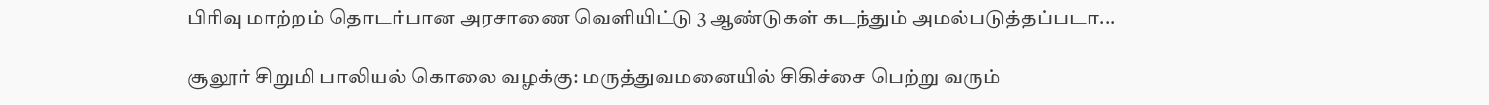பிரிவு மாற்றம் தொடர்பான அரசாணை வெளியிட்டு 3 ஆண்டுகள் கடந்தும் அமல்படுத்தப்படா...

சூலூர் சிறுமி பாலியல் கொலை வழக்கு: மருத்துவமனையில் சிகிச்சை பெற்று வரும்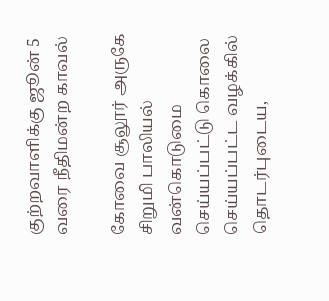குற்றவாளிக்கு ஜூன் 5 வரை நீதிமன்ற காவல்

கோவை சூலூர் அருகே சிறுமி பாலியல் வன்கொடுமை செய்யப்பட்டு கொலை செய்யப்பட்ட வழக்கில் தொடர்புடைய,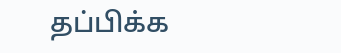தப்பிக்க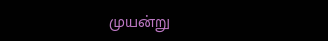முயன்று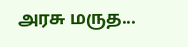அரசு மருத...